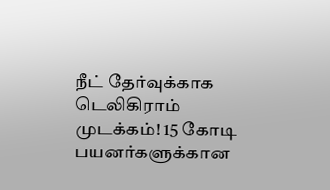நீட் தேர்வுக்காக டெலிகிராம் முடக்கம்! 15 கோடி பயனர்களுக்கான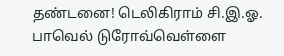தண்டனை! டெலிகிராம் சி.இ.ஓ. பாவெல் டுரோவ்வெள்ளை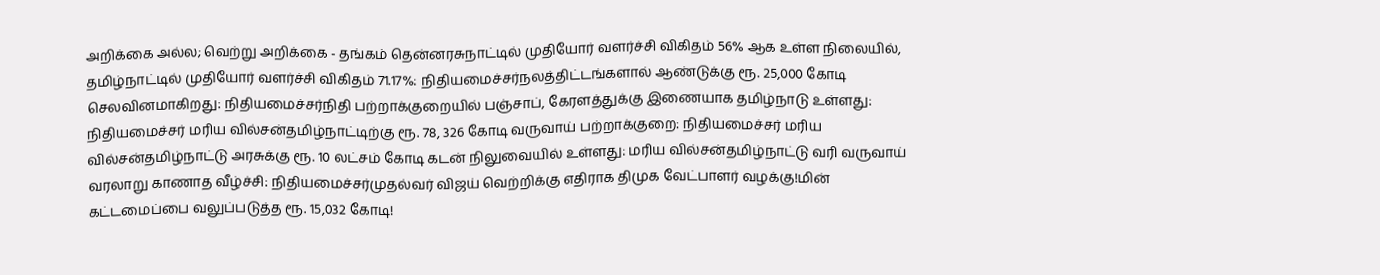அறிக்கை அல்ல; வெற்று அறிக்கை - தங்கம் தென்னரசுநாட்டில் முதியோர் வளர்ச்சி விகிதம் 56% ஆக உள்ள நிலையில், தமிழ்நாட்டில் முதியோர் வளர்ச்சி விகிதம் 71.17%: நிதியமைச்சர்நலத்திட்டங்களால் ஆண்டுக்கு ரூ. 25,000 கோடி செலவினமாகிறது: நிதியமைச்சர்நிதி பற்றாக்குறையில் பஞ்சாப், கேரளத்துக்கு இணையாக தமிழ்நாடு உள்ளது: நிதியமைச்சர் மரிய வில்சன்தமிழ்நாட்டிற்கு ரூ. 78, 326 கோடி வருவாய் பற்றாக்குறை: நிதியமைச்சர் மரிய வில்சன்தமிழ்நாட்டு அரசுக்கு ரூ. 10 லட்சம் கோடி கடன் நிலுவையில் உள்ளது: மரிய வில்சன்தமிழ்நாட்டு வரி வருவாய் வரலாறு காணாத வீழ்ச்சி: நிதியமைச்சர்முதல்வர் விஜய் வெற்றிக்கு எதிராக திமுக வேட்பாளர் வழக்கு!மின் கட்டமைப்பை வலுப்படுத்த ரூ. 15,032 கோடி!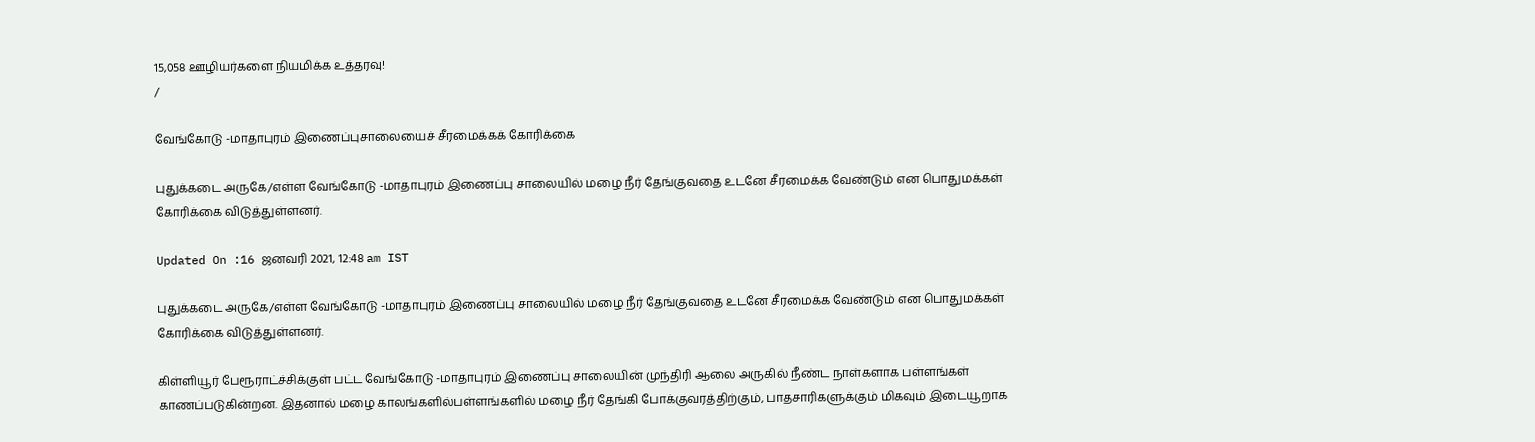15,058 ஊழியர்களை நியமிக்க உத்தரவு!
/

வேங்கோடு -மாதாபுரம் இணைப்புசாலையைச் சீரமைக்கக் கோரிக்கை

புதுக்கடை அருகே/எள்ள வேங்கோடு -மாதாபுரம் இணைப்பு சாலையில் மழை நீர் தேங்குவதை உடனே சீரமைக்க வேண்டும் என பொதுமக்கள் கோரிக்கை விடுத்துள்ளனர்.

Updated On :16 ஜனவரி 2021, 12:48 am IST

புதுக்கடை அருகே/எள்ள வேங்கோடு -மாதாபுரம் இணைப்பு சாலையில் மழை நீர் தேங்குவதை உடனே சீரமைக்க வேண்டும் என பொதுமக்கள் கோரிக்கை விடுத்துள்ளனர்.

கிள்ளியூர் பேரூராட்ச்சிக்குள் பட்ட வேங்கோடு -மாதாபுரம் இணைப்பு சாலையின் முந்திரி ஆலை அருகில் நீண்ட நாள்களாக பள்ளங்கள் காணப்படுகின்றன. இதனால் மழை காலங்களில்பள்ளங்களில் மழை நீர் தேங்கி போக்குவரத்திற்கும், பாதசாரிகளுக்கும் மிகவும் இடையூறாக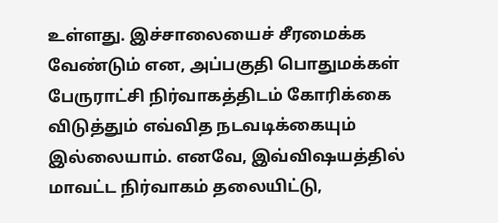உள்ளது. இச்சாலையைச் சீரமைக்க வேண்டும் என, அப்பகுதி பொதுமக்கள் பேருராட்சி நிர்வாகத்திடம் கோரிக்கை விடுத்தும் எவ்வித நடவடிக்கையும் இல்லையாம். எனவே, இவ்விஷயத்தில் மாவட்ட நிர்வாகம் தலையிட்டு,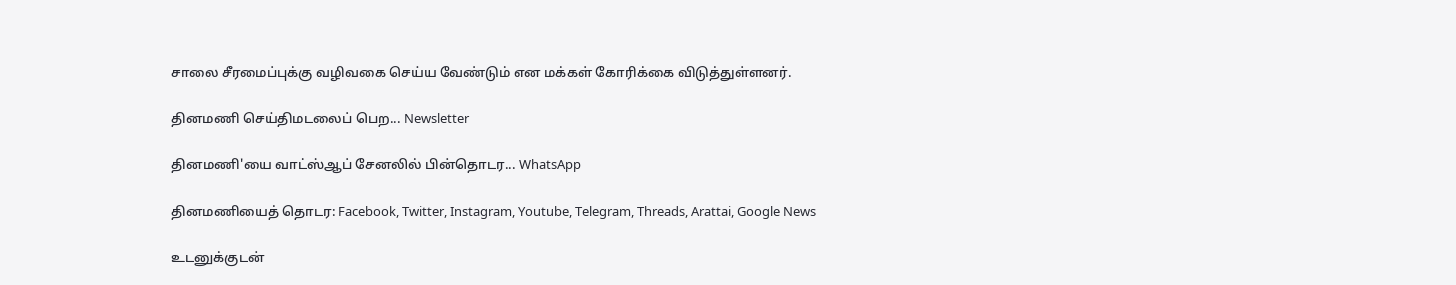சாலை சீரமைப்புக்கு வழிவகை செய்ய வேண்டும் என மக்கள் கோரிக்கை விடுத்துள்ளனர்.

தினமணி செய்திமடலைப் பெற... Newsletter

தினமணி'யை வாட்ஸ்ஆப் சேனலில் பின்தொடர... WhatsApp

தினமணியைத் தொடர: Facebook, Twitter, Instagram, Youtube, Telegram, Threads, Arattai, Google News

உடனுக்குடன்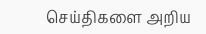செய்திகளை அறிய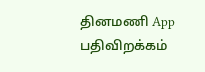தினமணி App பதிவிறக்கம்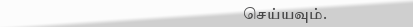செய்யவும்.